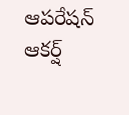ఆపరేషన్‌ ఆకర్ష్‌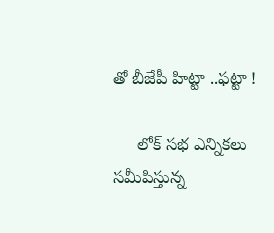తో బీజేపీ హిట్టా ..ఫట్టా !

     లోక్ సభ ఎన్నికలు సమీపిస్తున్న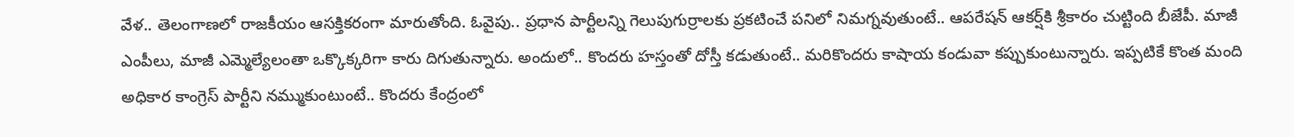వేళ.. తెలంగాణలో రాజకీయం ఆసక్తికరంగా మారుతోంది. ఓవైపు.. ప్రధాన పార్టీలన్ని గెలుపుగుర్రాలకు ప్రకటించే పనిలో నిమగ్నవుతుంటే.. ఆపరేషన్‌ ఆకర్ష్‌కి శ్రీకారం చుట్టింది బీజేపీ. మాజీ ఎంపీలు, మాజీ ఎమ్మెల్యేలంతా ఒక్కొక్కరిగా కారు దిగుతున్నారు. అందులో.. కొందరు హస్తంతో దోస్తీ కడుతుంటే.. మరికొందరు కాషాయ కండువా కప్పుకుంటున్నారు. ఇప్పటికే కొంత మంది అధికార కాంగ్రెస్ పార్టీని నమ్ముకుంటుంటే.. కొందరు కేంద్రంలో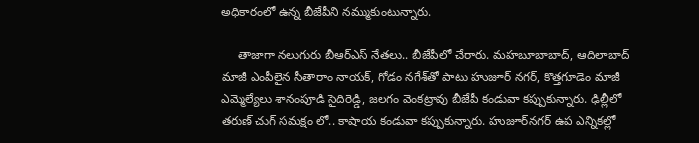అధికారంలో ఉన్న బీజేపీని నమ్ముకుంటున్నారు.

     తాజాగా నలుగురు బీఆర్ఎస్ నేతలు.. బీజేపీలో చేరారు. మహబూబాబాద్, ఆదిలాబాద్ మాజీ ఎంపీలైన సీతారాం నాయక్, గోడం నగేశ్‌తో పాటు హుజూర్ నగర్, కొత్తగూడెం మాజీ ఎమ్మెల్యేలు శానంపూడి సైదిరెడ్డి, జలగం వెంకట్రావు బీజేపీ కండువా కప్పుకున్నారు. ఢిల్లీలో తరుణ్ చుగ్ సమక్షం లో.. కాషాయ కండువా కప్పుకున్నారు. హుజూర్‌నగర్ ఉప ఎన్నికల్లో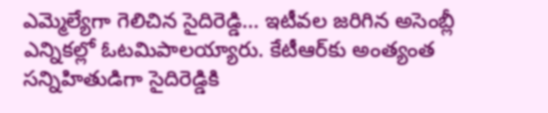ఎమ్మెల్యేగా గెలిచిన సైదిరెడ్డి… ఇటీవల జరిగిన అసెంబ్లీ ఎన్నికల్లో ఓటమిపాలయ్యారు. కేటీఆర్‌కు అంత్యంత సన్నిహితుడిగా సైదిరెడ్డికి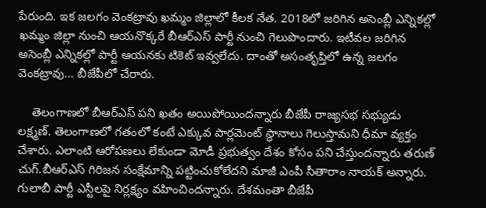పేరుంది. ఇక జలగం వెంకట్రావు ఖమ్మం జిల్లాలో కీలక నేత. 2018లో జరిగిన అసెంబ్లీ ఎన్నికల్లో ఖమ్మం జిల్లా నుంచి ఆయనొక్కరే బీఆర్ఎస్ పార్టీ నుంచి గెలుపొందారు. ఇటీవల జరిగిన అసెంబ్లీ ఎన్నికల్లో పార్టీ ఆయనకు టికెట్ ఇవ్వలేదు. దాంతో అసంతృప్తిలో ఉన్న జలగం వెంకట్రావు… బీజేపీలో చేరారు.

    తెలంగాణలో బీఆర్ఎస్ పని ఖతం అయిపోయిందన్నారు బీజేపీ రాజ్యసభ సభ్యుడు లక్ష్మణ్‌. తెలంగాణలో గతంలో కంటే ఎక్కువ పార్లమెంట్ స్థానాలు గెలుస్తామని ధీమా వ్యక్తం చేశారు. ఎలాంటి ఆరోపణలు లేకుండా మోడీ ప్రభుత్వం దేశం కోసం పని చేస్తుందన్నారు తరుణ్‌ చుగ్‌.బీఆర్‌ఎస్‌ గిరిజన సంక్షేమాన్ని పట్టించుకోలేదని మాజీ ఎంపీ సీతారాం నాయక్‌ అన్నారు. గులాబీ పార్టీ ఎస్టీలపై నిర్లక్ష్యం వహించిందన్నారు. దేశమంతా బీజేపీ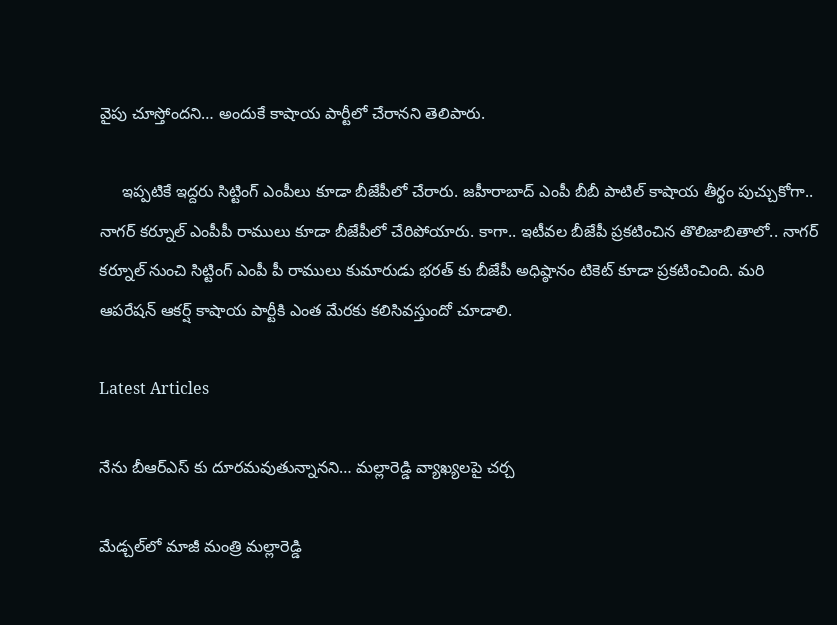వైపు చూస్తోందని… అందుకే కాషాయ పార్టీలో చేరానని తెలిపారు.

     ఇప్పటికే ఇద్దరు సిట్టింగ్ ఎంపీలు కూడా బీజేపీలో చేరారు. జహీరాబాద్ ఎంపీ బీబీ పాటిల్ కాషాయ తీర్థం పుచ్చుకోగా.. నాగర్ కర్నూల్ ఎంపీపీ రాములు కూడా బీజేపీలో చేరిపోయారు. కాగా.. ఇటీవల బీజేపీ ప్రకటించిన తొలిజాబితాలో.. నాగర్ కర్నూల్ నుంచి సిట్టింగ్ ఎంపీ పీ రాములు కుమారుడు భరత్‌ కు బీజేపీ అధిష్ఠానం టికెట్ కూడా ప్రకటించింది. మరి ఆపరేషన్‌ ఆకర్ష్‌ కాషాయ పార్టీకి ఎంత మేరకు కలిసివస్తుందో చూడాలి.

Latest Articles

నేను బీఆర్ఎస్ కు దూరమవుతున్నానని… మల్లారెడ్డి వ్యాఖ్యలపై చర్చ

మేడ్చల్‌లో మాజీ మంత్రి మల్లారెడ్డి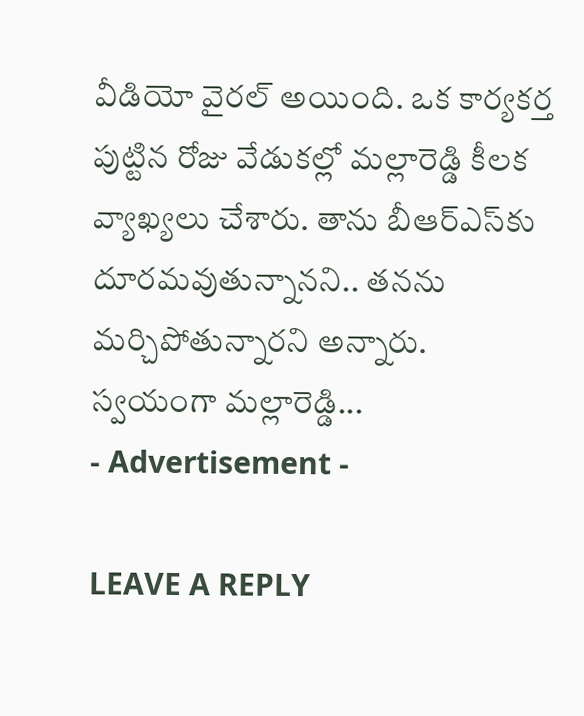వీడియో వైరల్ అయింది. ఒక కార్యకర్త పుట్టిన రోజు వేడుకల్లో మల్లారెడ్డి కీలక వ్యాఖ్యలు చేశారు. తాను బీఆర్ఎస్‌కు దూరమవుతున్నానని.. తనను మర్చిపోతున్నారని అన్నారు. స్వయంగా మల్లారెడ్డి...
- Advertisement -

LEAVE A REPLY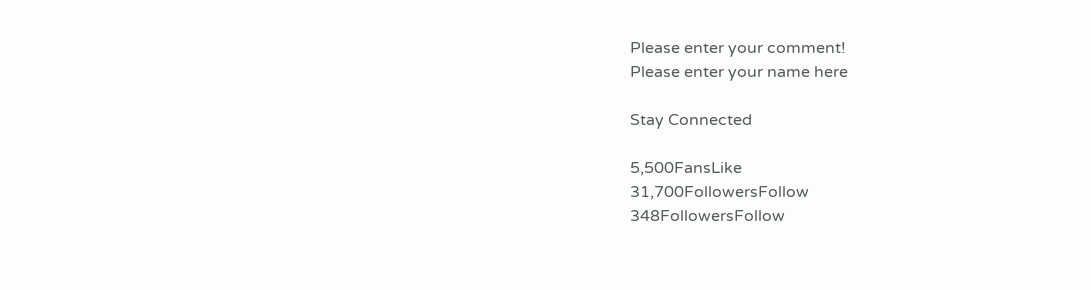Please enter your comment!
Please enter your name here

Stay Connected

5,500FansLike
31,700FollowersFollow
348FollowersFollow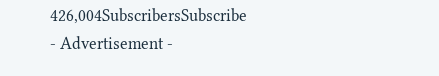426,004SubscribersSubscribe
- Advertisement -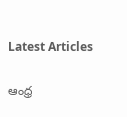Latest Articles

ఆంధ్ర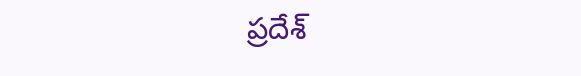ప్రదేశ్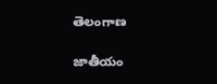తెలంగాణ

జాతీయం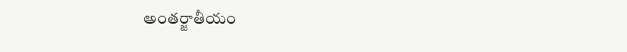అంతర్జాతీయం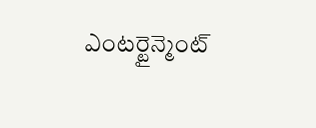ఎంటర్టైన్మెంట్